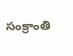సంక్రాంతి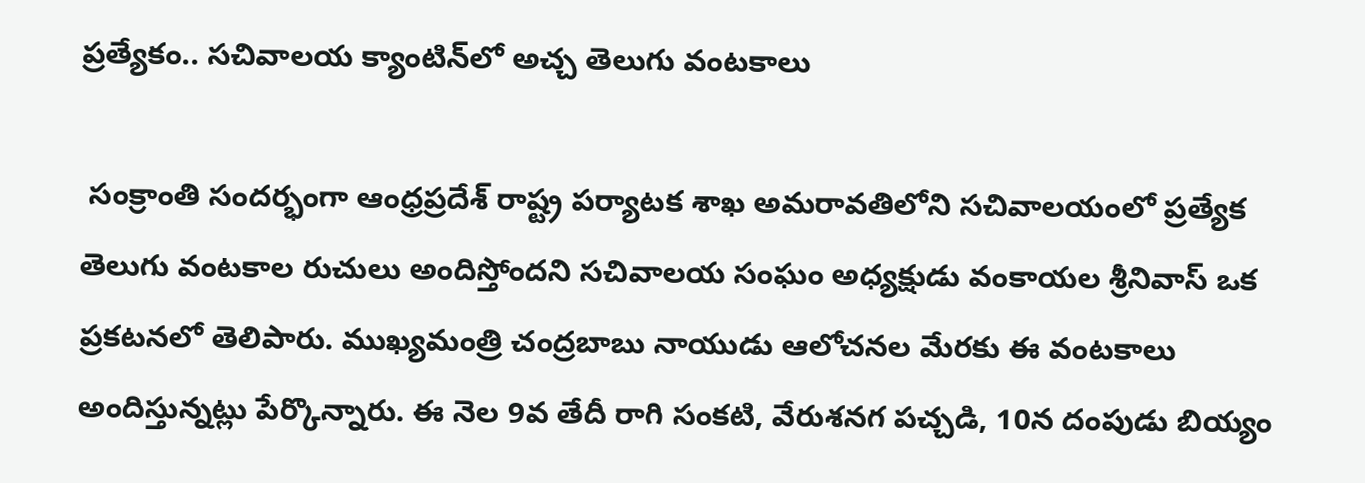ప్రత్యేకం.. సచివాలయ క్యాంటిన్‌లో అచ్చ తెలుగు వంటకాలు

 సంక్రాంతి సందర్భంగా ఆంధ్రప్రదేశ్ రాష్ట్ర పర్యాటక శాఖ అమరావతిలోని సచివాలయంలో ప్రత్యేక తెలుగు వంటకాల రుచులు అందిస్తోందని సచివాలయ సంఘం అధ్యక్షుడు వంకాయల శ్రీనివాస్ ఒక ప్రకటనలో తెలిపారు. ముఖ్యమంత్రి చంద్రబాబు నాయుడు ఆలోచనల మేరకు ఈ వంటకాలు అందిస్తున్నట్లు పేర్కొన్నారు. ఈ నెల 9వ తేదీ రాగి సంకటి, వేరుశనగ పచ్చడి, 10న దంపుడు బియ్యం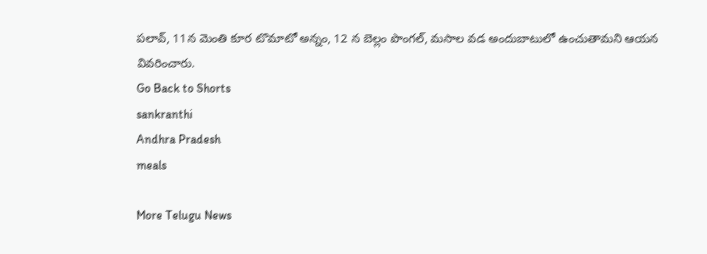పలావ్, 11న మెంతి కూర టొమాటో అన్నం, 12 న బెల్లం పొంగల్, మసాల వడ అందుబాటులో ఉంచుతామని ఆయన వివరించారు.
Go Back to Shorts
sankranthi
Andhra Pradesh
meals

More Telugu News